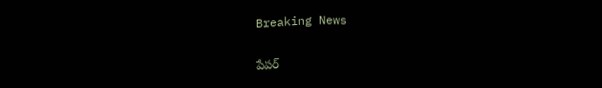Breaking News

పేపర్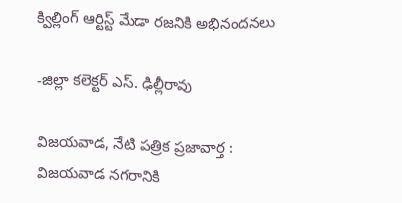క్విల్లింగ్ ఆర్టిస్ట్ మేడా రజనికి అభినందనలు

-జిల్లా కలెక్టర్ ఎస్. ఢిల్లీరావు

విజయవాడ, నేటి పత్రిక ప్రజావార్త :
విజయవాడ నగరానికి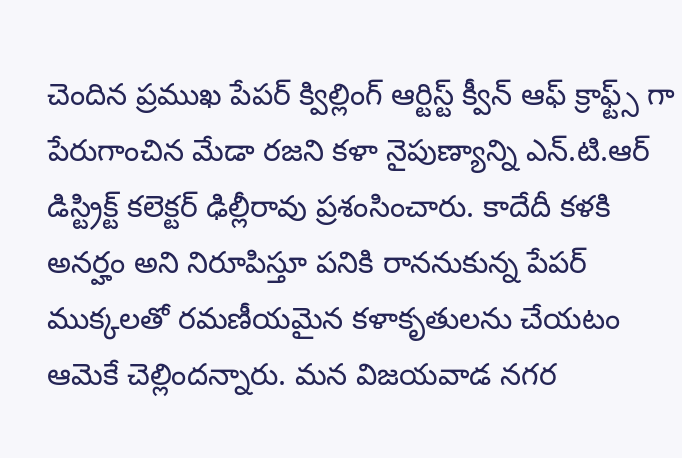చెందిన ప్రముఖ పేపర్ క్విల్లింగ్ ఆర్టిస్ట్ క్వీన్ ఆఫ్ క్రాఫ్ట్స్ గా పేరుగాంచిన మేడా రజని కళా నైపుణ్యాన్ని ఎన్.టి.ఆర్ డిస్ట్రిక్ట్ కలెక్టర్ ఢిల్లీరావు ప్రశంసించారు. కాదేదీ కళకి అనర్హం అని నిరూపిస్తూ పనికి రాననుకున్న పేపర్ ముక్కలతో రమణీయమైన కళాకృతులను చేయటం ఆమెకే చెల్లిందన్నారు. మన విజయవాడ నగర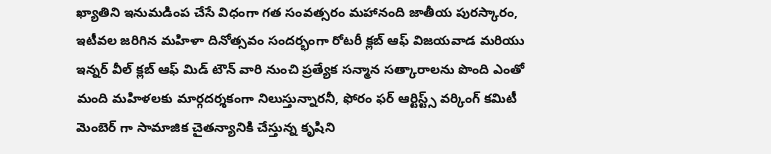ఖ్యాతిని ఇనుమడింప చేసే విధంగా గత సంవత్సరం మహానంది జాతీయ పురస్కారం, ఇటీవల జరిగిన మహిళా దినోత్సవం సందర్భంగా రోటరీ క్లబ్ ఆఫ్ విజయవాడ మరియు ఇన్నర్ వీల్ క్లబ్ ఆఫ్ మిడ్ టౌన్ వారి నుంచి ప్రత్యేక సన్మాన సత్కారాలను పొంది ఎంతో మంది మహిళలకు మార్గదర్శకంగా నిలుస్తున్నారనీ, ఫోరం ఫర్ ఆర్టిస్ట్స్ వర్కింగ్ కమిటీ మెంబెర్ గా సామాజిక చైతన్యానికి చేస్తున్న కృషిని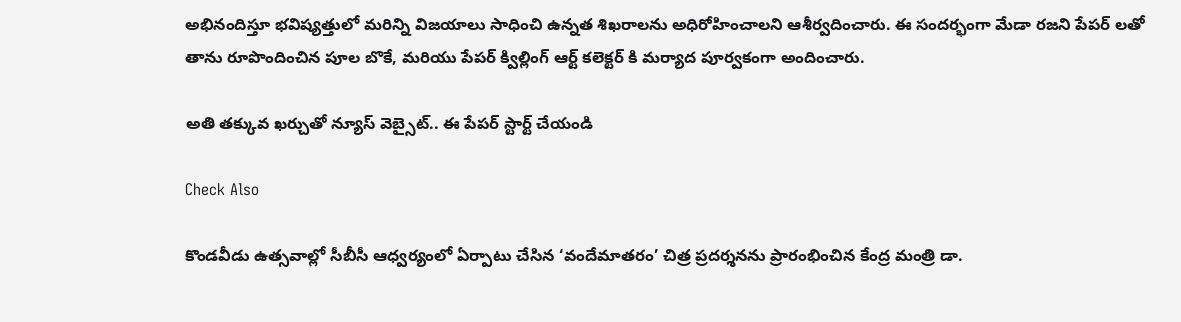అభినందిస్తూ భవిష్యత్తులో మరిన్ని విజయాలు సాధించి ఉన్నత శిఖరాలను అధిరోహించాలని ఆశీర్వదించారు. ఈ సందర్భంగా మేడా రజని పేపర్ లతో తాను రూపొందించిన పూల బొకే, మరియు పేపర్ క్విల్లింగ్ ఆర్ట్ కలెక్టర్ కి మర్యాద పూర్వకంగా అందించారు.

అతి తక్కువ ఖర్చుతో న్యూస్ వెబ్సైట్.. ఈ పేపర్ స్టార్ట్ చేయండి

Check Also

కొండవీడు ఉత్సవాల్లో సీబీసీ ఆధ్వర్యంలో ఏర్పాటు చేసిన ‘వందేమాతరం’ చిత్ర ప్రదర్శనను ప్రారంభించిన కేంద్ర మంత్రి డా.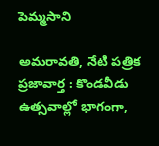పెమ్మసాని

అమరావతి, నేటి పత్రిక ప్రజావార్త : కొండవీడు ఉత్సవాల్లో భాగంగా,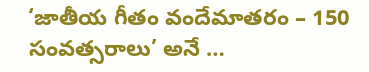‘జాతీయ గీతం వందేమాతరం – 150 సంవత్సరాలు’ అనే …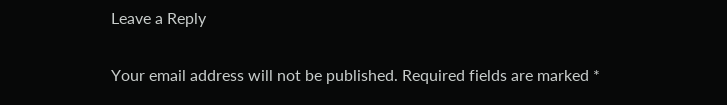Leave a Reply

Your email address will not be published. Required fields are marked *